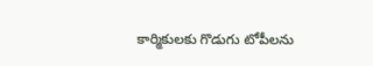కార్మికులకు గొడుగు టోపీలను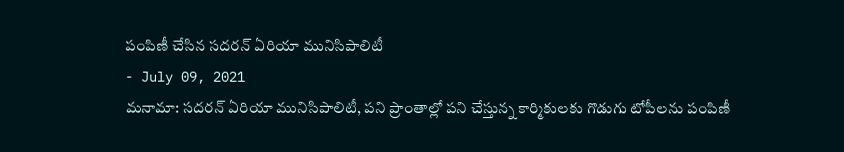పంపిణీ చేసిన సదరన్ ఏరియా మునిసిపాలిటీ
- July 09, 2021
మనామా: సదరన్ ఏరియా మునిసిపాలిటీ, పని ప్రాంతాల్లో పని చేస్తున్న కార్మికులకు గొడుగు టోపీలను పంపిణీ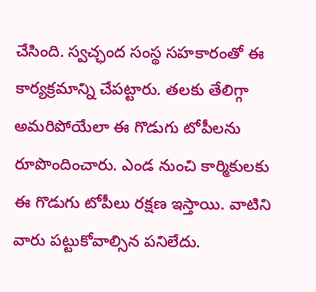చేసింది. స్వచ్ఛంద సంస్థ సహకారంతో ఈ కార్యక్రమాన్ని చేపట్టారు. తలకు తేలిగ్గా అమరిపోయేలా ఈ గొడుగు టోపీలను రూపొందించారు. ఎండ నుంచి కార్మికులకు ఈ గొడుగు టోపీలు రక్షణ ఇస్తాయి. వాటిని వారు పట్టుకోవాల్సిన పనిలేదు.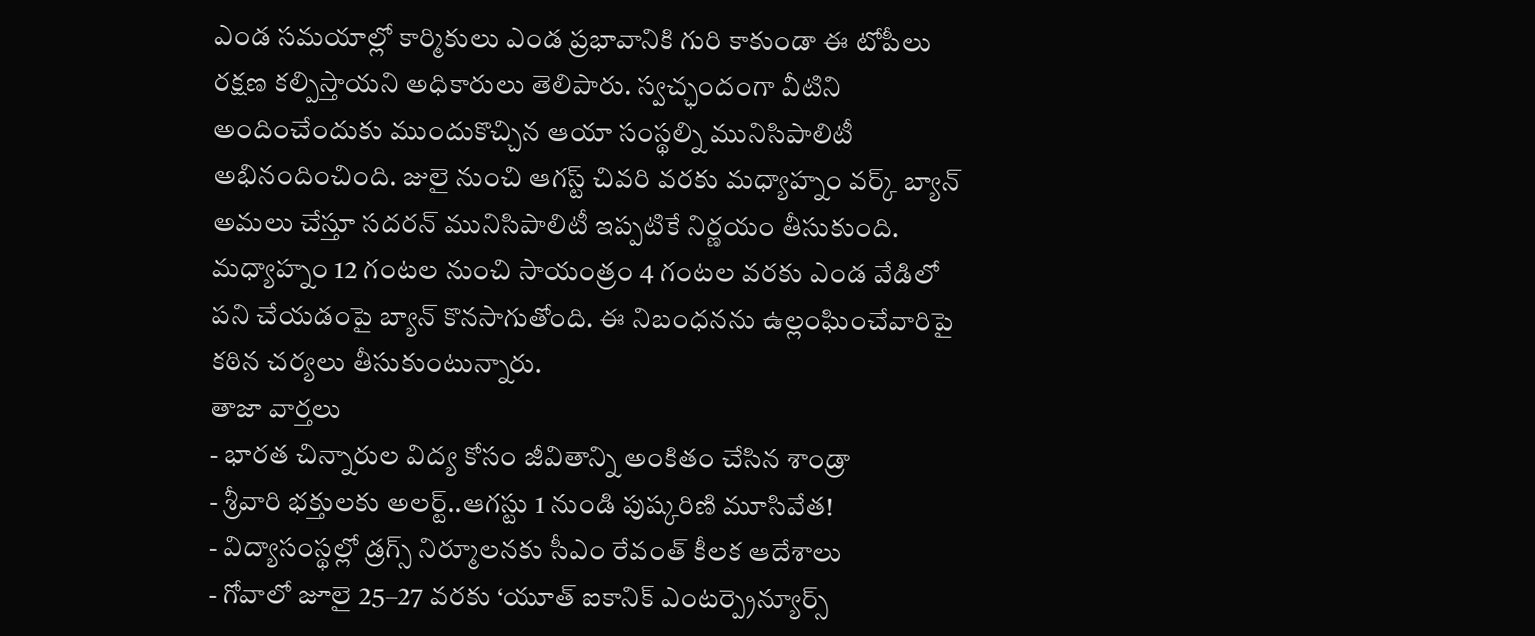ఎండ సమయాల్లో కార్మికులు ఎండ ప్రభావానికి గురి కాకుండా ఈ టోపీలు రక్షణ కల్పిస్తాయని అధికారులు తెలిపారు. స్వచ్ఛందంగా వీటిని అందించేందుకు ముందుకొచ్చిన ఆయా సంస్థల్ని మునిసిపాలిటీ అభినందించింది. జులై నుంచి ఆగస్ట్ చివరి వరకు మధ్యాహ్నం వర్క్ బ్యాన్ అమలు చేస్తూ సదరన్ మునిసిపాలిటీ ఇప్పటికే నిర్ణయం తీసుకుంది. మధ్యాహ్నం 12 గంటల నుంచి సాయంత్రం 4 గంటల వరకు ఎండ వేడిలో పని చేయడంపై బ్యాన్ కొనసాగుతోంది. ఈ నిబంధనను ఉల్లంఘించేవారిపై కఠిన చర్యలు తీసుకుంటున్నారు.
తాజా వార్తలు
- భారత చిన్నారుల విద్య కోసం జీవితాన్ని అంకితం చేసిన శాండ్రా
- శ్రీవారి భక్తులకు అలర్ట్..ఆగస్టు 1 నుండి పుష్కరిణి మూసివేత!
- విద్యాసంస్థల్లో డ్రగ్స్ నిర్మూలనకు సీఎం రేవంత్ కీలక ఆదేశాలు
- గోవాలో జూలై 25–27 వరకు ‘యూత్ ఐకానిక్ ఎంటర్ప్రెన్యూర్స్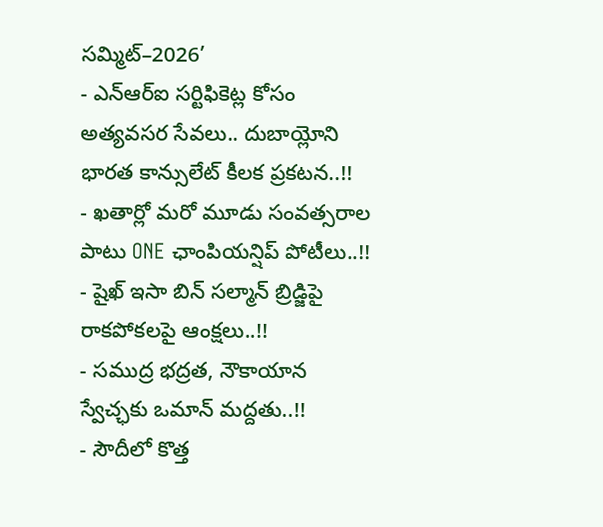సమ్మిట్–2026’
- ఎన్ఆర్ఐ సర్టిఫికెట్ల కోసం అత్యవసర సేవలు.. దుబాయ్లోని భారత కాన్సులేట్ కీలక ప్రకటన..!!
- ఖతార్లో మరో మూడు సంవత్సరాల పాటు ONE ఛాంపియన్షిప్ పోటీలు..!!
- షైఖ్ ఇసా బిన్ సల్మాన్ బ్రిడ్జిపై రాకపోకలపై ఆంక్షలు..!!
- సముద్ర భద్రత, నౌకాయాన స్వేచ్ఛకు ఒమాన్ మద్దతు..!!
- సౌదీలో కొత్త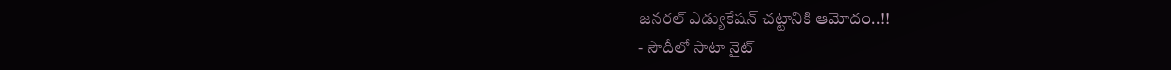జనరల్ ఎడ్యుకేషన్ చట్టానికి ఆమోదం..!!
- సౌదీలో సాటా నైట్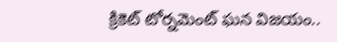క్రికెట్ టోర్నమెంట్ ఘన విజయం..